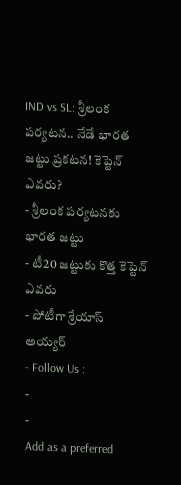IND vs SL: శ్రీలంక పర్యటన.. నేడే భారత జట్టు ప్రకటన! కెప్టెన్ ఎవరు?
- శ్రీలంక పర్యటనకు భారత జట్టు
- టీ20 జట్టుకు కొత్త కెప్టెన్ ఎవరు
- పోటీగా శ్రేయాస్ అయ్యర్
- Follow Us :
-
-
Add as a preferred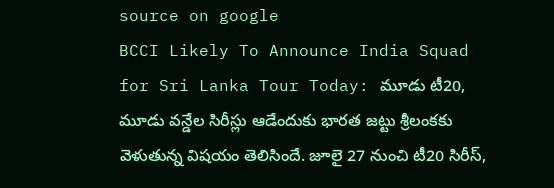source on google
BCCI Likely To Announce India Squad for Sri Lanka Tour Today: మూడు టీ20, మూడు వన్డేల సిరీస్లు ఆడేందుకు భారత జట్టు శ్రీలంకకు వెళుతున్న విషయం తెలిసిందే. జూలై 27 నుంచి టీ20 సిరీస్,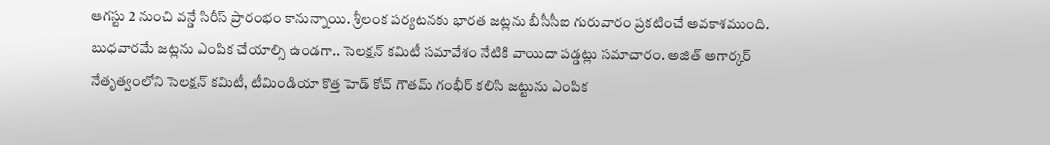ఆగస్టు 2 నుంచి వన్డే సిరీస్ ప్రారంభం కానున్నాయి. శ్రీలంక పర్యటనకు భారత జట్లను బీసీసీఐ గురువారం ప్రకటించే అవకాశముంది. బుధవారమే జట్లను ఎంపిక చేయాల్సి ఉండగా.. సెలక్షన్ కమిటీ సమావేశం నేటికి వాయిదా పడ్డట్లు సమాచారం. అజిత్ అగార్కర్ నేతృత్వంలోని సెలక్షన్ కమిటీ, టీమిండియా కొత్త హెడ్ కోచ్ గౌతమ్ గంభీర్ కలిసి జట్టును ఎంపిక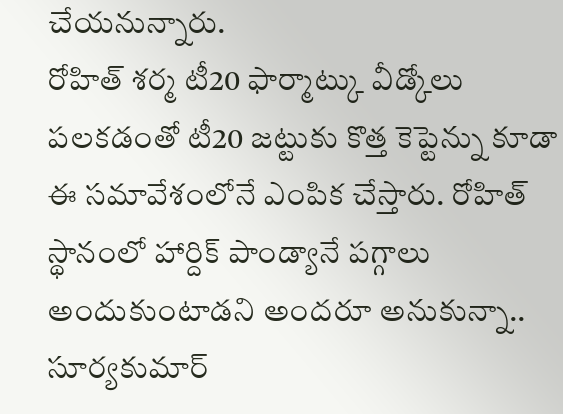చేయనున్నారు.
రోహిత్ శర్మ టీ20 ఫార్మాట్కు వీడ్కోలు పలకడంతో టీ20 జట్టుకు కొత్త కెప్టెన్ను కూడా ఈ సమావేశంలోనే ఎంపిక చేస్తారు. రోహిత్ స్థానంలో హార్దిక్ పాండ్యానే పగ్గాలు అందుకుంటాడని అందరూ అనుకున్నా.. సూర్యకుమార్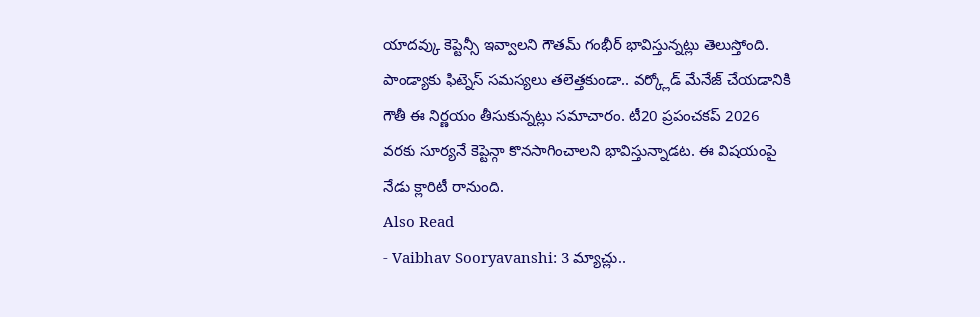యాదవ్కు కెప్టెన్సీ ఇవ్వాలని గౌతమ్ గంభీర్ భావిస్తున్నట్లు తెలుస్తోంది. పాండ్యాకు ఫిట్నెస్ సమస్యలు తలెత్తకుండా.. వర్క్లోడ్ మేనేజ్ చేయడానికి గౌతీ ఈ నిర్ణయం తీసుకున్నట్లు సమాచారం. టీ20 ప్రపంచకప్ 2026 వరకు సూర్యనే కెప్టెన్గా కొనసాగించాలని భావిస్తున్నాడట. ఈ విషయంపై నేడు క్లారిటీ రానుంది.
Also Read
- Vaibhav Sooryavanshi: 3 మ్యాచ్లు..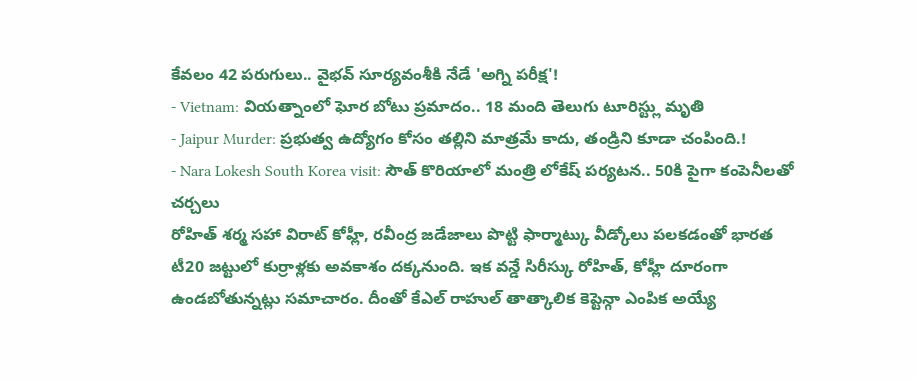కేవలం 42 పరుగులు.. వైభవ్ సూర్యవంశీకి నేడే 'అగ్ని పరీక్ష'!
- Vietnam: వియత్నాంలో ఘోర బోటు ప్రమాదం.. 18 మంది తెలుగు టూరిస్ట్లు మృతి
- Jaipur Murder: ప్రభుత్వ ఉద్యోగం కోసం తల్లిని మాత్రమే కాదు, తండ్రిని కూడా చంపింది.!
- Nara Lokesh South Korea visit: సౌత్ కొరియాలో మంత్రి లోకేష్ పర్యటన.. 50కి పైగా కంపెనీలతో చర్చలు
రోహిత్ శర్మ సహా విరాట్ కోహ్లీ, రవీంద్ర జడేజాలు పొట్టి ఫార్మాట్కు వీడ్కోలు పలకడంతో భారత టీ20 జట్టులో కుర్రాళ్లకు అవకాశం దక్కనుంది. ఇక వన్డే సిరీస్కు రోహిత్, కోహ్లీ దూరంగా ఉండబోతున్నట్లు సమాచారం. దీంతో కేఎల్ రాహుల్ తాత్కాలిక కెప్టెన్గా ఎంపిక అయ్యే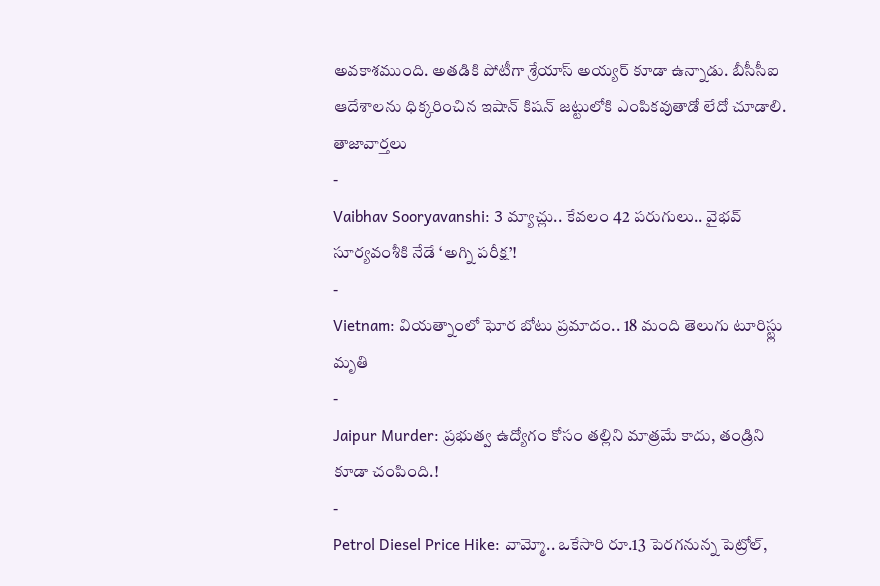అవకాశముంది. అతడికి పోటీగా శ్రేయాస్ అయ్యర్ కూడా ఉన్నాడు. బీసీసీఐ ఆదేశాలను ధిక్కరించిన ఇషాన్ కిషన్ జట్టులోకి ఎంపికవుతాడో లేదో చూడాలి.
తాజావార్తలు
-
Vaibhav Sooryavanshi: 3 మ్యాచ్లు.. కేవలం 42 పరుగులు.. వైభవ్ సూర్యవంశీకి నేడే ‘అగ్ని పరీక్ష’!
-
Vietnam: వియత్నాంలో ఘోర బోటు ప్రమాదం.. 18 మంది తెలుగు టూరిస్ట్లు మృతి
-
Jaipur Murder: ప్రభుత్వ ఉద్యోగం కోసం తల్లిని మాత్రమే కాదు, తండ్రిని కూడా చంపింది.!
-
Petrol Diesel Price Hike: వామ్మో.. ఒకేసారి రూ.13 పెరగనున్న పెట్రోల్,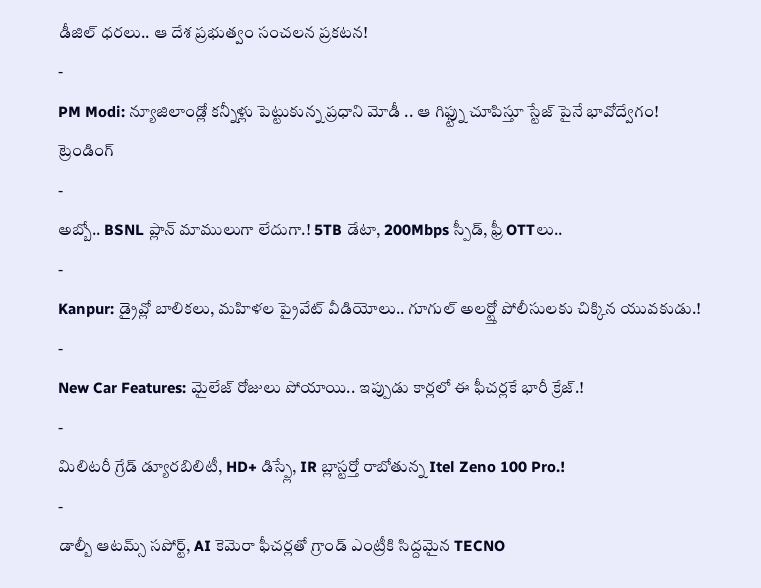డీజిల్ ధరలు.. ఆ దేశ ప్రభుత్వం సంచలన ప్రకటన!
-
PM Modi: న్యూజిలాండ్లో కన్నీళ్లు పెట్టుకున్న ప్రధాని మోడీ .. ఆ గిఫ్ట్ను చూపిస్తూ స్టేజ్ పైనే భావోద్వేగం!
ట్రెండింగ్
-
అబ్బో.. BSNL ప్లాన్ మాములుగా లేదుగా.! 5TB డేటా, 200Mbps స్పీడ్, ఫ్రీ OTTలు..
-
Kanpur: డ్రైవ్లో బాలికలు, మహిళల ప్రైవేట్ వీడియోలు.. గూగుల్ అలర్ట్తో పోలీసులకు చిక్కిన యువకుడు.!
-
New Car Features: మైలేజ్ రోజులు పోయాయి.. ఇప్పుడు కార్లలో ఈ ఫీచర్లకే భారీ క్రేజ్.!
-
మిలిటరీ గ్రేడ్ డ్యూరబిలిటీ, HD+ డిస్ప్లే, IR బ్లాస్టర్తో రాబోతున్న Itel Zeno 100 Pro.!
-
డాల్బీ ఆటమ్స్ సపోర్ట్, AI కెమెరా ఫీచర్లతో గ్రాండ్ ఎంట్రీకి సిద్దమైన TECNO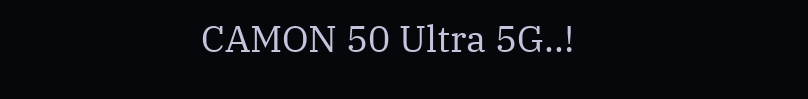CAMON 50 Ultra 5G..!